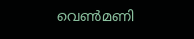വെണ്‍മണി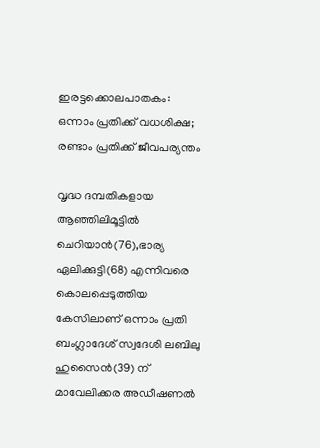ഇരട്ടക്കൊലപാതകം: ഒന്നാം പ്രതിക്ക് വധശിക്ഷ; രണ്ടാം പ്രതിക്ക് ജീവപര്യന്തം

വൃദ്ധ ദമ്പതികളായ ആഞ്ഞിലിമൂട്ടില്‍ ചെറിയാന്‍(76),ഭാര്യ ഏലിക്കുട്ടി(68) എന്നിവരെ കൊലപ്പെടുത്തിയ കേസിലാണ് ഒന്നാം പ്രതി ബംഗ്ലാദേശ് സ്വദേശി ലബിലു ഹുസൈന്‍(39) ന് മാവേലിക്കര അഡീഷണല്‍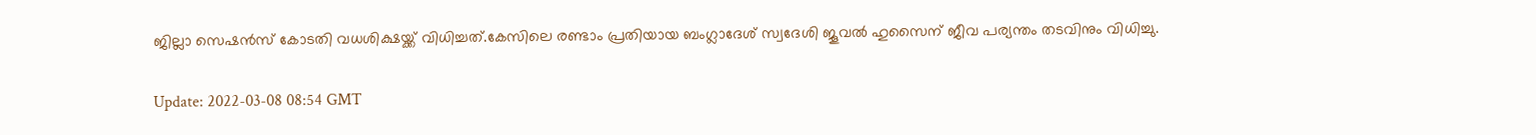ജില്ലാ സെഷന്‍സ് കോടതി വധശിക്ഷയ്ക്ക് വിധിച്ചത്.കേസിലെ രണ്ടാം പ്രതിയായ ബംഗ്ലാദേശ് സ്വദേശി ജൂവല്‍ ഹുസൈന് ജീവ പര്യന്തം തടവിനും വിധിച്ചു.

Update: 2022-03-08 08:54 GMT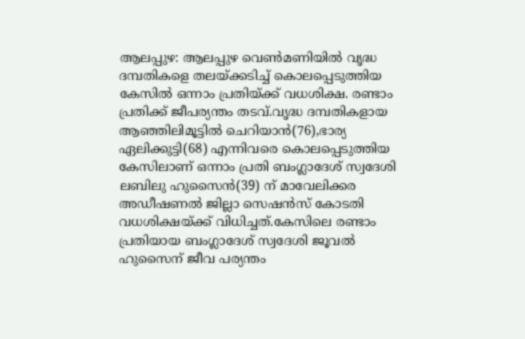ആലപ്പുഴ: ആലപ്പുഴ വെണ്‍മണിയില്‍ വൃദ്ധ ദമ്പതികളെ തലയ്ക്കടിച്ച് കൊലപ്പെടുത്തിയ കേസില്‍ ഒന്നാം പ്രതിയ്ക്ക് വധശിക്ഷ. രണ്ടാം പ്രതിക്ക് ജീപര്യന്തം തടവ്.വൃദ്ധ ദമ്പതികളായ ആഞ്ഞിലിമൂട്ടില്‍ ചെറിയാന്‍(76),ഭാര്യ ഏലിക്കുട്ടി(68) എന്നിവരെ കൊലപ്പെടുത്തിയ കേസിലാണ് ഒന്നാം പ്രതി ബംഗ്ലാദേശ് സ്വദേശി ലബിലു ഹുസൈന്‍(39) ന് മാവേലിക്കര അഡീഷണല്‍ ജില്ലാ സെഷന്‍സ് കോടതി വധശിക്ഷയ്ക്ക് വിധിച്ചത്.കേസിലെ രണ്ടാം പ്രതിയായ ബംഗ്ലാദേശ് സ്വദേശി ജൂവല്‍ ഹുസൈന് ജീവ പര്യന്തം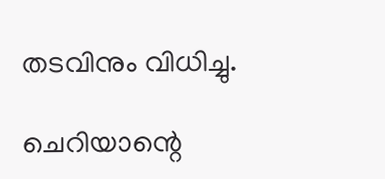തടവിനും വിധിച്ചു.

ചെറിയാന്റെ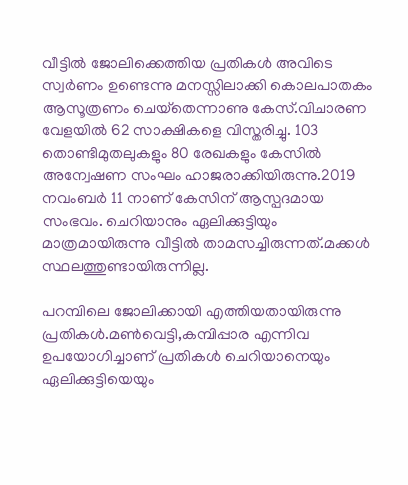വീട്ടില്‍ ജോലിക്കെത്തിയ പ്രതികള്‍ അവിടെ സ്വര്‍ണം ഉണ്ടെന്നു മനസ്സിലാക്കി കൊലപാതകം ആസൂത്രണം ചെയ്‌തെന്നാണു കേസ്.വിചാരണ വേളയില്‍ 62 സാക്ഷികളെ വിസ്തരിച്ചു. 103 തൊണ്ടിമുതലുകളും 80 രേഖകളും കേസില്‍ അന്വേഷണ സംഘം ഹാജരാക്കിയിരുന്നു.2019 നവംബര്‍ 11 നാണ് കേസിന് ആസ്പദമായ സംഭവം. ചെറിയാനും ഏലിക്കുട്ടിയും മാത്രമായിരുന്നു വീട്ടില്‍ താമസച്ചിരുന്നത്.മക്കള്‍ സ്ഥലത്തുണ്ടായിരുന്നില്ല.

പറമ്പിലെ ജോലിക്കായി എത്തിയതായിരുന്നു പ്രതികള്‍.മണ്‍വെട്ടി,കമ്പിപ്പാര എന്നിവ ഉപയോഗിച്ചാണ് പ്രതികള്‍ ചെറിയാനെയും ഏലിക്കുട്ടിയെയും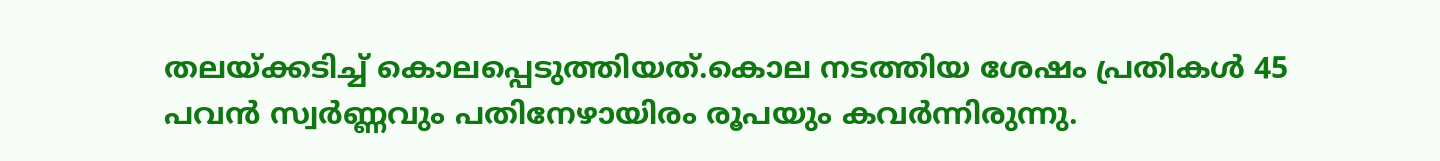തലയ്ക്കടിച്ച് കൊലപ്പെടുത്തിയത്.കൊല നടത്തിയ ശേഷം പ്രതികള്‍ 45 പവന്‍ സ്വര്‍ണ്ണവും പതിനേഴായിരം രൂപയും കവര്‍ന്നിരുന്നു.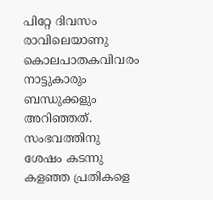പിറ്റേ ദിവസം രാവിലെയാണു കൊലപാതകവിവരം നാട്ടുകാരും ബന്ധുക്കളും അറിഞ്ഞത്. സംഭവത്തിനു ശേഷം കടന്നു കളഞ്ഞ പ്രതികളെ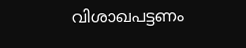വിശാഖപട്ടണം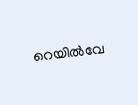റെയില്‍വേ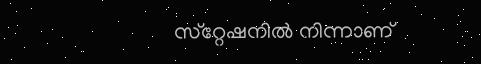സ്‌റ്റേഷനില്‍ നിന്നാണ്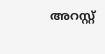അറസ്റ്റ്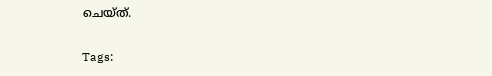ചെയ്ത്.

Tags: